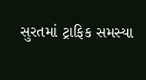સુરતમાં ટ્રાફિક સમસ્યા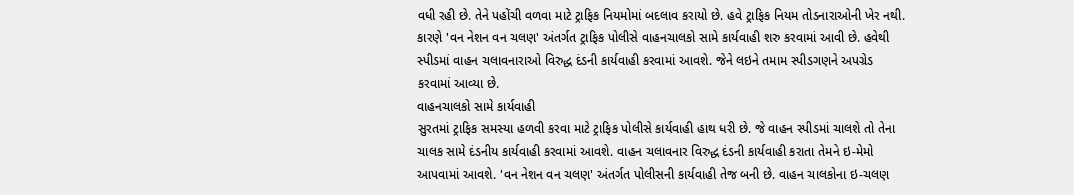વધી રહી છે. તેને પહોંચી વળવા માટે ટ્રાફિક નિયમોમાં બદલાવ કરાયો છે. હવે ટ્રાફિક નિયમ તોડનારાઓની ખેર નથી. કારણે 'વન નેશન વન ચલણ' અંતર્ગત ટ્રાફિક પોલીસે વાહનચાલકો સામે કાર્યવાહી શરુ કરવામાં આવી છે. હવેથી સ્પીડમાં વાહન ચલાવનારાઓ વિરુદ્ધ દંડની કાર્યવાહી કરવામાં આવશે. જેને લઇને તમામ સ્પીડગણને અપગ્રેડ કરવામાં આવ્યા છે.
વાહનચાલકો સામે કાર્યવાહી
સુરતમાં ટ્રાફિક સમસ્યા હળવી કરવા માટે ટ્રાફિક પોલીસે કાર્યવાહી હાથ ધરી છે. જે વાહન સ્પીડમાં ચાલશે તો તેના ચાલક સામે દંડનીય કાર્યવાહી કરવામાં આવશે. વાહન ચલાવનાર વિરુદ્ધ દંડની કાર્યવાહી કરાતા તેમને ઇ-મેમો આપવામાં આવશે. 'વન નેશન વન ચલણ' અંતર્ગત પોલીસની કાર્યવાહી તેજ બની છે. વાહન ચાલકોના ઇ-ચલણ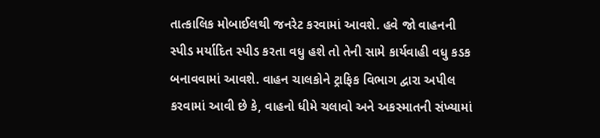તાત્કાલિક મોબાઈલથી જનરેટ કરવામાં આવશે. હવે જો વાહનની સ્પીડ મર્યાદિત સ્પીડ કરતા વધુ હશે તો તેની સામે કાર્યવાહી વધુ કડક બનાવવામાં આવશે. વાહન ચાલકોને ટ્રાફિક વિભાગ દ્વારા અપીલ કરવામાં આવી છે કે, વાહનો ધીમે ચલાવો અને અકસ્માતની સંખ્યામાં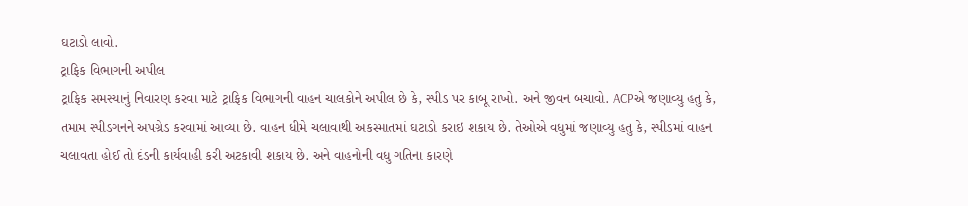ઘટાડો લાવો.
ટ્રાફિક વિભાગની અપીલ
ટ્રાફિક સમસ્યાનું નિવારણ કરવા માટે ટ્રાફિક વિભાગની વાહન ચાલકોને અપીલ છે કે, સ્પીડ પર કાબૂ રાખો. અને જીવન બચાવો. ACPએ જણાવ્યુ હતુ કે, તમામ સ્પીડગનને અપગ્રેડ કરવામાં આવ્યા છે. વાહન ધીમે ચલાવાથી અકસ્માતમાં ઘટાડો કરાઇ શકાય છે. તેઓએ વધુમાં જણાવ્યુ હતુ કે, સ્પીડમાં વાહન ચલાવતા હોઈ તો દંડની કાર્યવાહી કરી અટકાવી શકાય છે. અને વાહનોની વધુ ગતિના કારણે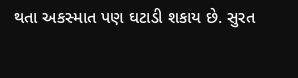થતા અકસ્માત પણ ઘટાડી શકાય છે. સુરત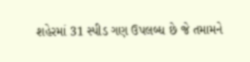શહેરમાં 31 સ્પીડ ગણ ઉપલબ્ધ છે જે તમામને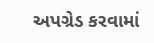અપગ્રેડ કરવામાં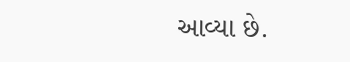આવ્યા છે.